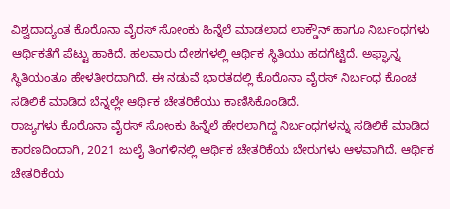ವಿಶ್ವದಾದ್ಯಂತ ಕೊರೊನಾ ವೈರಸ್ ಸೋಂಕು ಹಿನ್ನೆಲೆ ಮಾಡಲಾದ ಲಾಕ್ಡೌನ್ ಹಾಗೂ ನಿರ್ಬಂಧಗಳು ಆರ್ಥಿಕತೆಗೆ ಪೆಟ್ಟು ಹಾಕಿದೆ. ಹಲವಾರು ದೇಶಗಳಲ್ಲಿ ಆರ್ಥಿಕ ಸ್ಥಿತಿಯು ಹದಗೆಟ್ಟಿದೆ. ಅಫ್ಘಾನ್ನ ಸ್ಥಿತಿಯಂತೂ ಹೇಳತೀರದಾಗಿದೆ. ಈ ನಡುವೆ ಭಾರತದಲ್ಲಿ ಕೊರೊನಾ ವೈರಸ್ ನಿರ್ಬಂಧ ಕೊಂಚ ಸಡಿಲಿಕೆ ಮಾಡಿದ ಬೆನ್ನಲ್ಲೇ ಆರ್ಥಿಕ ಚೇತರಿಕೆಯು ಕಾಣಿಸಿಕೊಂಡಿದೆ.
ರಾಜ್ಯಗಳು ಕೊರೊನಾ ವೈರಸ್ ಸೋಂಕು ಹಿನ್ನೆಲೆ ಹೇರಲಾಗಿದ್ದ ನಿರ್ಬಂಧಗಳನ್ನು ಸಡಿಲಿಕೆ ಮಾಡಿದ ಕಾರಣದಿಂದಾಗಿ, 2021 ಜುಲೈ ತಿಂಗಳಿನಲ್ಲಿ ಆರ್ಥಿಕ ಚೇತರಿಕೆಯ ಬೇರುಗಳು ಆಳವಾಗಿದೆ. ಆರ್ಥಿಕ ಚೇತರಿಕೆಯ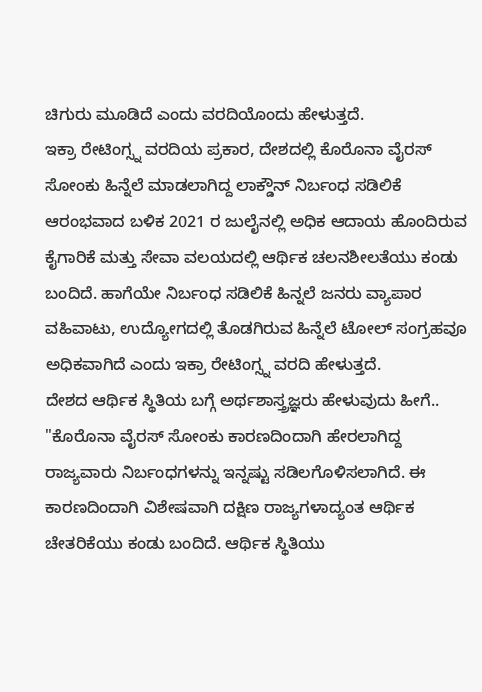ಚಿಗುರು ಮೂಡಿದೆ ಎಂದು ವರದಿಯೊಂದು ಹೇಳುತ್ತದೆ.
ಇಕ್ರಾ ರೇಟಿಂಗ್ಸ್ನ ವರದಿಯ ಪ್ರಕಾರ, ದೇಶದಲ್ಲಿ ಕೊರೊನಾ ವೈರಸ್ ಸೋಂಕು ಹಿನ್ನೆಲೆ ಮಾಡಲಾಗಿದ್ದ ಲಾಕ್ಡೌನ್ ನಿರ್ಬಂಧ ಸಡಿಲಿಕೆ ಆರಂಭವಾದ ಬಳಿಕ 2021 ರ ಜುಲೈನಲ್ಲಿ ಅಧಿಕ ಆದಾಯ ಹೊಂದಿರುವ ಕೈಗಾರಿಕೆ ಮತ್ತು ಸೇವಾ ವಲಯದಲ್ಲಿ ಆರ್ಥಿಕ ಚಲನಶೀಲತೆಯು ಕಂಡು ಬಂದಿದೆ. ಹಾಗೆಯೇ ನಿರ್ಬಂಧ ಸಡಿಲಿಕೆ ಹಿನ್ನಲೆ ಜನರು ವ್ಯಾಪಾರ ವಹಿವಾಟು, ಉದ್ಯೋಗದಲ್ಲಿ ತೊಡಗಿರುವ ಹಿನ್ನೆಲೆ ಟೋಲ್ ಸಂಗ್ರಹವೂ ಅಧಿಕವಾಗಿದೆ ಎಂದು ಇಕ್ರಾ ರೇಟಿಂಗ್ಸ್ನ ವರದಿ ಹೇಳುತ್ತದೆ.
ದೇಶದ ಆರ್ಥಿಕ ಸ್ಥಿತಿಯ ಬಗ್ಗೆ ಅರ್ಥಶಾಸ್ತ್ರಜ್ಞರು ಹೇಳುವುದು ಹೀಗೆ..
"ಕೊರೊನಾ ವೈರಸ್ ಸೋಂಕು ಕಾರಣದಿಂದಾಗಿ ಹೇರಲಾಗಿದ್ದ ರಾಜ್ಯವಾರು ನಿರ್ಬಂಧಗಳನ್ನು ಇನ್ನಷ್ಟು ಸಡಿಲಗೊಳಿಸಲಾಗಿದೆ. ಈ ಕಾರಣದಿಂದಾಗಿ ವಿಶೇಷವಾಗಿ ದಕ್ಷಿಣ ರಾಜ್ಯಗಳಾದ್ಯಂತ ಆರ್ಥಿಕ ಚೇತರಿಕೆಯು ಕಂಡು ಬಂದಿದೆ. ಆರ್ಥಿಕ ಸ್ಥಿತಿಯು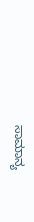ಸಾಮಾನ್ಯ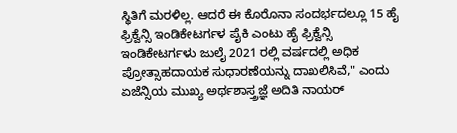ಸ್ಥಿತಿಗೆ ಮರಳಿಲ್ಲ. ಆದರೆ ಈ ಕೊರೊನಾ ಸಂದರ್ಭದಲ್ಲೂ 15 ಹೈ ಫ್ರಿಕ್ವೆನ್ಸಿ ಇಂಡಿಕೇಟರ್ಗಳ ಪೈಕಿ ಎಂಟು ಹೈ ಫ್ರಿಕ್ವೆನ್ಸಿ ಇಂಡಿಕೇಟರ್ಗಳು ಜುಲೈ 2021 ರಲ್ಲಿ ವರ್ಷದಲ್ಲಿ ಅಧಿಕ ಪ್ರೋತ್ಸಾಹದಾಯಕ ಸುಧಾರಣೆಯನ್ನು ದಾಖಲಿಸಿವೆ," ಎಂದು ಏಜೆನ್ಸಿಯ ಮುಖ್ಯ ಅರ್ಥಶಾಸ್ತ್ರಜ್ಞೆ ಅದಿತಿ ನಾಯರ್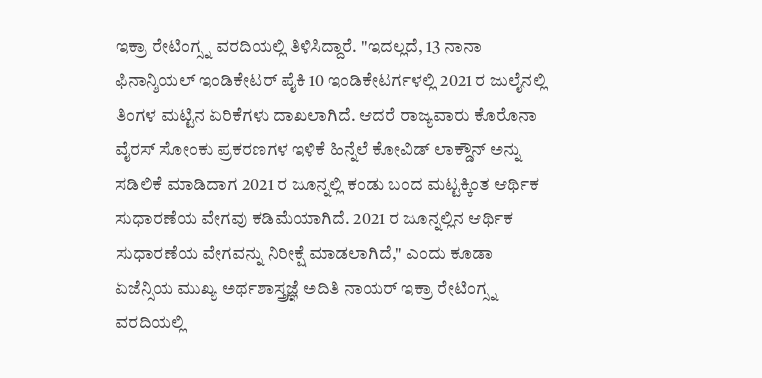ಇಕ್ರಾ ರೇಟಿಂಗ್ಸ್ನ ವರದಿಯಲ್ಲಿ ತಿಳಿಸಿದ್ದಾರೆ. "ಇದಲ್ಲದೆ, 13 ನಾನಾ ಫಿನಾನ್ಶಿಯಲ್ ಇಂಡಿಕೇಟರ್ ಪೈಕಿ 10 ಇಂಡಿಕೇಟರ್ಗಳಲ್ಲಿ 2021 ರ ಜುಲೈನಲ್ಲಿ ತಿಂಗಳ ಮಟ್ಟಿನ ಏರಿಕೆಗಳು ದಾಖಲಾಗಿದೆ. ಆದರೆ ರಾಜ್ಯವಾರು ಕೊರೊನಾ ವೈರಸ್ ಸೋಂಕು ಪ್ರಕರಣಗಳ ಇಳಿಕೆ ಹಿನ್ನೆಲೆ ಕೋವಿಡ್ ಲಾಕ್ಡೌನ್ ಅನ್ನು ಸಡಿಲಿಕೆ ಮಾಡಿದಾಗ 2021 ರ ಜೂನ್ನಲ್ಲಿ ಕಂಡು ಬಂದ ಮಟ್ಟಕ್ಕಿಂತ ಆರ್ಥಿಕ ಸುಧಾರಣೆಯ ವೇಗವು ಕಡಿಮೆಯಾಗಿದೆ. 2021 ರ ಜೂನ್ನಲ್ಲಿನ ಆರ್ಥಿಕ ಸುಧಾರಣೆಯ ವೇಗವನ್ನು ನಿರೀಕ್ಷೆ ಮಾಡಲಾಗಿದೆ," ಎಂದು ಕೂಡಾ ಏಜೆನ್ಸಿಯ ಮುಖ್ಯ ಅರ್ಥಶಾಸ್ತ್ರಜ್ಞೆ ಅದಿತಿ ನಾಯರ್ ಇಕ್ರಾ ರೇಟಿಂಗ್ಸ್ನ ವರದಿಯಲ್ಲಿ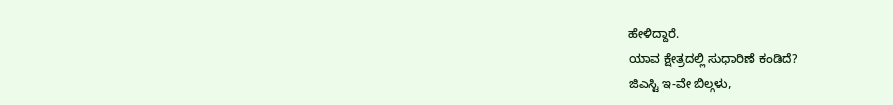ಹೇಳಿದ್ದಾರೆ.
ಯಾವ ಕ್ಷೇತ್ರದಲ್ಲಿ ಸುಧಾರಿಣೆ ಕಂಡಿದೆ?
ಜಿಎಸ್ಟಿ ಇ-ವೇ ಬಿಲ್ಗಳು,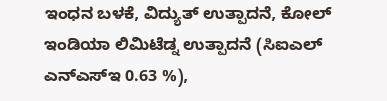ಇಂಧನ ಬಳಕೆ, ವಿದ್ಯುತ್ ಉತ್ಪಾದನೆ, ಕೋಲ್ ಇಂಡಿಯಾ ಲಿಮಿಟೆಡ್ನ ಉತ್ಪಾದನೆ (ಸಿಐಎಲ್ ಎನ್ಎಸ್ಇ 0.63 %),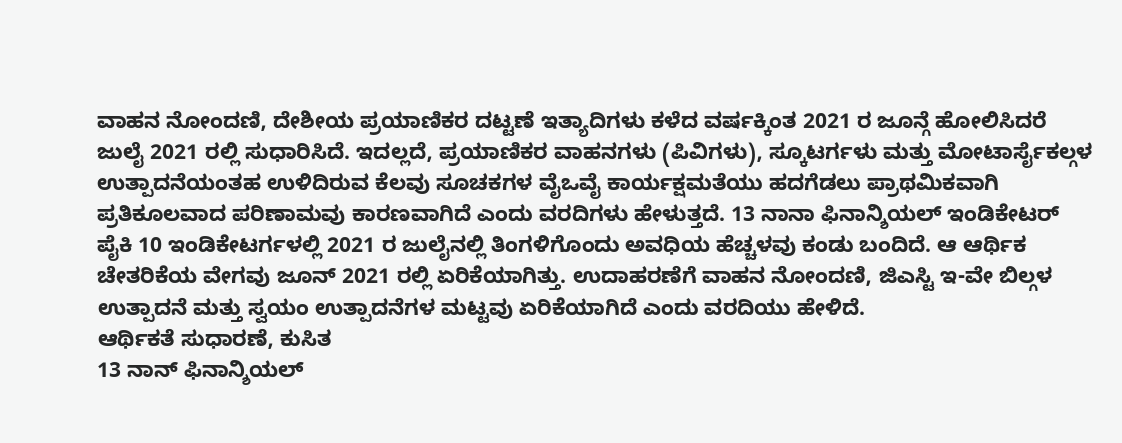ವಾಹನ ನೋಂದಣಿ, ದೇಶೀಯ ಪ್ರಯಾಣಿಕರ ದಟ್ಟಣೆ ಇತ್ಯಾದಿಗಳು ಕಳೆದ ವರ್ಷಕ್ಕಿಂತ 2021 ರ ಜೂನ್ಗೆ ಹೋಲಿಸಿದರೆ ಜುಲೈ 2021 ರಲ್ಲಿ ಸುಧಾರಿಸಿದೆ. ಇದಲ್ಲದೆ, ಪ್ರಯಾಣಿಕರ ವಾಹನಗಳು (ಪಿವಿಗಳು), ಸ್ಕೂಟರ್ಗಳು ಮತ್ತು ಮೋಟಾರ್ಸೈಕಲ್ಗಳ ಉತ್ಪಾದನೆಯಂತಹ ಉಳಿದಿರುವ ಕೆಲವು ಸೂಚಕಗಳ ವೈಒವೈ ಕಾರ್ಯಕ್ಷಮತೆಯು ಹದಗೆಡಲು ಪ್ರಾಥಮಿಕವಾಗಿ ಪ್ರತಿಕೂಲವಾದ ಪರಿಣಾಮವು ಕಾರಣವಾಗಿದೆ ಎಂದು ವರದಿಗಳು ಹೇಳುತ್ತದೆ. 13 ನಾನಾ ಫಿನಾನ್ಶಿಯಲ್ ಇಂಡಿಕೇಟರ್ ಪೈಕಿ 10 ಇಂಡಿಕೇಟರ್ಗಳಲ್ಲಿ 2021 ರ ಜುಲೈನಲ್ಲಿ ತಿಂಗಳಿಗೊಂದು ಅವಧಿಯ ಹೆಚ್ಚಳವು ಕಂಡು ಬಂದಿದೆ. ಆ ಆರ್ಥಿಕ ಚೇತರಿಕೆಯ ವೇಗವು ಜೂನ್ 2021 ರಲ್ಲಿ ಏರಿಕೆಯಾಗಿತ್ತು. ಉದಾಹರಣೆಗೆ ವಾಹನ ನೋಂದಣಿ, ಜಿಎಸ್ಟಿ ಇ-ವೇ ಬಿಲ್ಗಳ ಉತ್ಪಾದನೆ ಮತ್ತು ಸ್ವಯಂ ಉತ್ಪಾದನೆಗಳ ಮಟ್ಟವು ಏರಿಕೆಯಾಗಿದೆ ಎಂದು ವರದಿಯು ಹೇಳಿದೆ.
ಆರ್ಥಿಕತೆ ಸುಧಾರಣೆ, ಕುಸಿತ
13 ನಾನ್ ಫಿನಾನ್ಶಿಯಲ್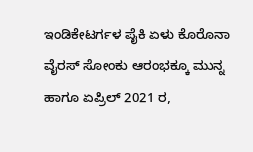ಇಂಡಿಕೇಟರ್ಗಳ ಪೈಕಿ ಏಳು ಕೊರೊನಾ ವೈರಸ್ ಸೋಂಕು ಆರಂಭಕ್ಕೂ ಮುನ್ನ ಹಾಗೂ ಏಪ್ರಿಲ್ 2021 ರ,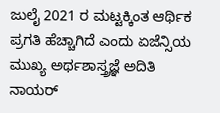ಜುಲೈ 2021 ರ ಮಟ್ಟಕ್ಕಿಂತ ಆರ್ಥಿಕ ಪ್ರಗತಿ ಹೆಚ್ಚಾಗಿದೆ ಎಂದು ಏಜೆನ್ಸಿಯ ಮುಖ್ಯ ಅರ್ಥಶಾಸ್ತ್ರಜ್ಞೆ ಅದಿತಿ ನಾಯರ್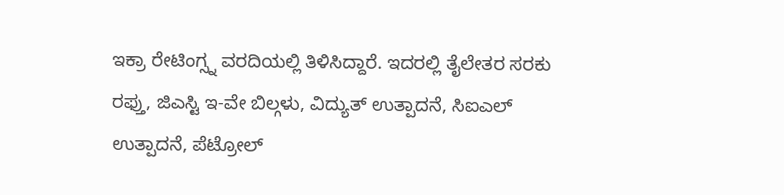ಇಕ್ರಾ ರೇಟಿಂಗ್ಸ್ನ ವರದಿಯಲ್ಲಿ ತಿಳಿಸಿದ್ದಾರೆ. ಇದರಲ್ಲಿ ತೈಲೇತರ ಸರಕು ರಫ್ತು, ಜಿಎಸ್ಟಿ ಇ-ವೇ ಬಿಲ್ಗಳು, ವಿದ್ಯುತ್ ಉತ್ಪಾದನೆ, ಸಿಐಎಲ್ ಉತ್ಪಾದನೆ, ಪೆಟ್ರೋಲ್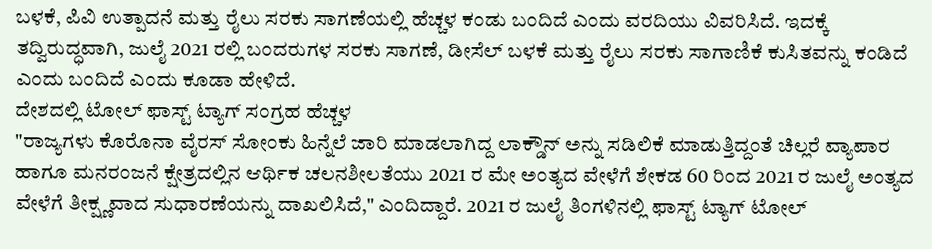ಬಳಕೆ, ಪಿವಿ ಉತ್ಪಾದನೆ ಮತ್ತು ರೈಲು ಸರಕು ಸಾಗಣೆಯಲ್ಲಿ ಹೆಚ್ಚಳ ಕಂಡು ಬಂದಿದೆ ಎಂದು ವರದಿಯು ವಿವರಿಸಿದೆ. ಇದಕ್ಕೆ ತದ್ವಿರುದ್ಧವಾಗಿ, ಜುಲೈ 2021 ರಲ್ಲಿ ಬಂದರುಗಳ ಸರಕು ಸಾಗಣೆ, ಡೀಸೆಲ್ ಬಳಕೆ ಮತ್ತು ರೈಲು ಸರಕು ಸಾಗಾಣಿಕೆ ಕುಸಿತವನ್ನು ಕಂಡಿದೆ ಎಂದು ಬಂದಿದೆ ಎಂದು ಕೂಡಾ ಹೇಳಿದೆ.
ದೇಶದಲ್ಲಿ ಟೋಲ್ ಫಾಸ್ಟ್ ಟ್ಯಾಗ್ ಸಂಗ್ರಹ ಹೆಚ್ಚಳ
"ರಾಜ್ಯಗಳು ಕೊರೊನಾ ವೈರಸ್ ಸೋಂಕು ಹಿನ್ನೆಲೆ ಜಾರಿ ಮಾಡಲಾಗಿದ್ದ ಲಾಕ್ಡೌನ್ ಅನ್ನು ಸಡಿಲಿಕೆ ಮಾಡುತ್ತಿದ್ದಂತೆ ಚಿಲ್ಲರೆ ವ್ಯಾಪಾರ ಹಾಗೂ ಮನರಂಜನೆ ಕ್ಷೇತ್ರದಲ್ಲಿನ ಆರ್ಥಿಕ ಚಲನಶೀಲತೆಯು 2021 ರ ಮೇ ಅಂತ್ಯದ ವೇಳೆಗೆ ಶೇಕಡ 60 ರಿಂದ 2021 ರ ಜುಲೈ ಅಂತ್ಯದ ವೇಳೆಗೆ ತೀಕ್ಷ್ಣವಾದ ಸುಧಾರಣೆಯನ್ನು ದಾಖಲಿಸಿದೆ," ಎಂದಿದ್ದಾರೆ. 2021 ರ ಜುಲೈ ತಿಂಗಳಿನಲ್ಲಿ ಫಾಸ್ಟ್ ಟ್ಯಾಗ್ ಟೋಲ್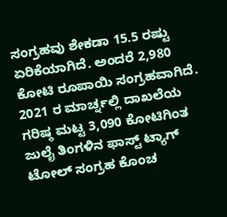ಸಂಗ್ರಹವು ಶೇಕಡಾ 15.5 ರಷ್ಟು ಏರಿಕೆಯಾಗಿದೆ. ಅಂದರೆ 2,980 ಕೋಟಿ ರೂಪಾಯಿ ಸಂಗ್ರಹವಾಗಿದೆ. 2021 ರ ಮಾರ್ಚ್ನಲ್ಲಿ ದಾಖಲೆಯ ಗರಿಷ್ಠ ಮಟ್ಟ 3,090 ಕೋಟಿಗಿಂತ ಜುಲೈ ತಿಂಗಳಿನ ಫಾಸ್ಟ್ ಟ್ಯಾಗ್ ಟೋಲ್ ಸಂಗ್ರಹ ಕೊಂಚ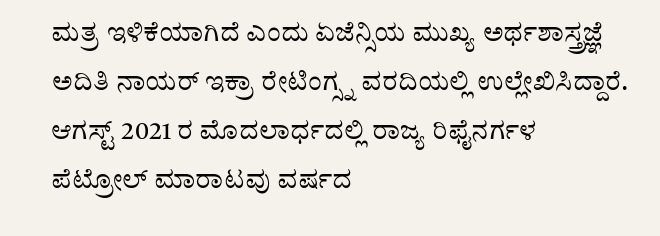ಮತ್ರ ಇಳಿಕೆಯಾಗಿದೆ ಎಂದು ಏಜೆನ್ಸಿಯ ಮುಖ್ಯ ಅರ್ಥಶಾಸ್ತ್ರಜ್ಞೆ ಅದಿತಿ ನಾಯರ್ ಇಕ್ರಾ ರೇಟಿಂಗ್ಸ್ನ ವರದಿಯಲ್ಲಿ ಉಲ್ಲೇಖಿಸಿದ್ದಾರೆ. ಆಗಸ್ಟ್ 2021 ರ ಮೊದಲಾರ್ಧದಲ್ಲಿ ರಾಜ್ಯ ರಿಫೈನರ್ಗಳ ಪೆಟ್ರೋಲ್ ಮಾರಾಟವು ವರ್ಷದ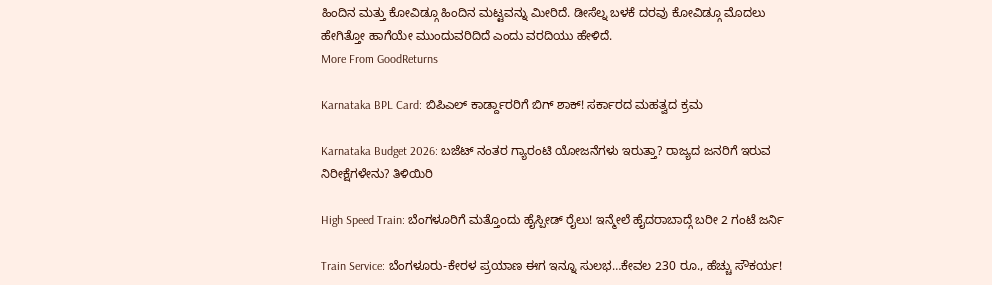ಹಿಂದಿನ ಮತ್ತು ಕೋವಿಡ್ಗೂ ಹಿಂದಿನ ಮಟ್ಟವನ್ನು ಮೀರಿದೆ. ಡೀಸೆಲ್ನ ಬಳಕೆ ದರವು ಕೋವಿಡ್ಗೂ ಮೊದಲು ಹೇಗಿತ್ತೋ ಹಾಗೆಯೇ ಮುಂದುವರಿದಿದೆ ಎಂದು ವರದಿಯು ಹೇಳಿದೆ.
More From GoodReturns

Karnataka BPL Card: ಬಿಪಿಎಲ್ ಕಾರ್ಡ್ದಾರರಿಗೆ ಬಿಗ್ ಶಾಕ್! ಸರ್ಕಾರದ ಮಹತ್ವದ ಕ್ರಮ

Karnataka Budget 2026: ಬಜೆಟ್ ನಂತರ ಗ್ಯಾರಂಟಿ ಯೋಜನೆಗಳು ಇರುತ್ತಾ? ರಾಜ್ಯದ ಜನರಿಗೆ ಇರುವ ನಿರೀಕ್ಷೆಗಳೇನು? ತಿಳಿಯಿರಿ

High Speed Train: ಬೆಂಗಳೂರಿಗೆ ಮತ್ತೊಂದು ಹೈಸ್ಪೀಡ್ ರೈಲು! ಇನ್ಮೇಲೆ ಹೈದರಾಬಾದ್ಗೆ ಬರೀ 2 ಗಂಟೆ ಜರ್ನಿ

Train Service: ಬೆಂಗಳೂರು-ಕೇರಳ ಪ್ರಯಾಣ ಈಗ ಇನ್ನೂ ಸುಲಭ…ಕೇವಲ 230 ರೂ., ಹೆಚ್ಚು ಸೌಕರ್ಯ!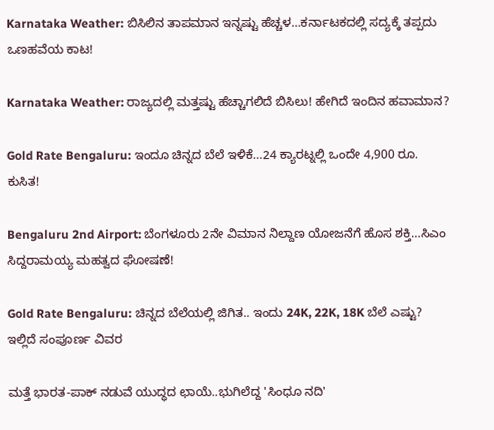Karnataka Weather: ಬಿಸಿಲಿನ ತಾಪಮಾನ ಇನ್ನಷ್ಟು ಹೆಚ್ಚಳ…ಕರ್ನಾಟಕದಲ್ಲಿ ಸದ್ಯಕ್ಕೆ ತಪ್ಪದು ಒಣಹವೆಯ ಕಾಟ!

Karnataka Weather: ರಾಜ್ಯದಲ್ಲಿ ಮತ್ತಷ್ಟು ಹೆಚ್ಚಾಗಲಿದೆ ಬಿಸಿಲು! ಹೇಗಿದೆ ಇಂದಿನ ಹವಾಮಾನ?

Gold Rate Bengaluru: ಇಂದೂ ಚಿನ್ನದ ಬೆಲೆ ಇಳಿಕೆ…24 ಕ್ಯಾರಟ್ನಲ್ಲಿ ಒಂದೇ 4,900 ರೂ. ಕುಸಿತ!

Bengaluru 2nd Airport: ಬೆಂಗಳೂರು 2ನೇ ವಿಮಾನ ನಿಲ್ದಾಣ ಯೋಜನೆಗೆ ಹೊಸ ಶಕ್ತಿ…ಸಿಎಂ ಸಿದ್ದರಾಮಯ್ಯ ಮಹತ್ವದ ಘೋಷಣೆ!

Gold Rate Bengaluru: ಚಿನ್ನದ ಬೆಲೆಯಲ್ಲಿ ಜಿಗಿತ.. ಇಂದು 24K, 22K, 18K ಬೆಲೆ ಎಷ್ಟು? ಇಲ್ಲಿದೆ ಸಂಪೂರ್ಣ ವಿವರ

ಮತ್ತೆ ಭಾರತ-ಪಾಕ್ ನಡುವೆ ಯುದ್ಧದ ಛಾಯೆ..ಭುಗಿಲೆದ್ದ 'ಸಿಂಧೂ ನದಿ'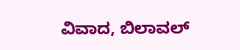ವಿವಾದ, ಬಿಲಾವಲ್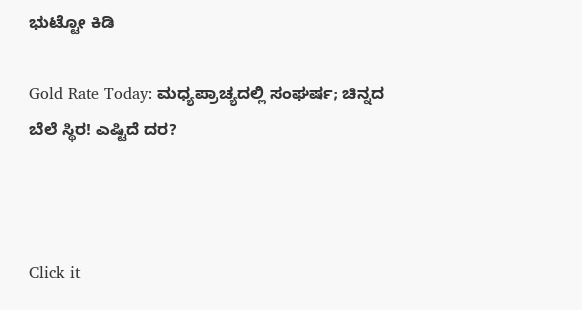ಭುಟ್ಟೋ ಕಿಡಿ

Gold Rate Today: ಮಧ್ಯಪ್ರಾಚ್ಯದಲ್ಲಿ ಸಂಘರ್ಷ; ಚಿನ್ನದ ಬೆಲೆ ಸ್ಥಿರ! ಎಷ್ಟಿದೆ ದರ?



Click it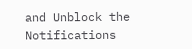and Unblock the Notifications